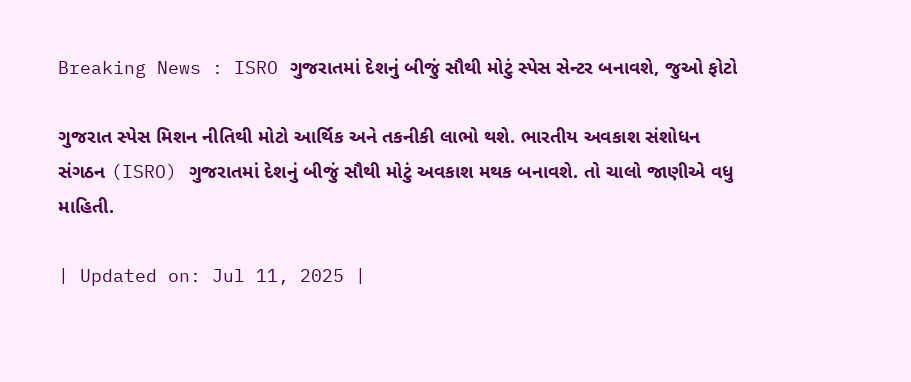Breaking News : ISRO ગુજરાતમાં દેશનું બીજું સૌથી મોટું સ્પેસ સેન્ટર બનાવશે, જુઓ ફોટો

ગુજરાત સ્પેસ મિશન નીતિથી મોટો આર્થિક અને તકનીકી લાભો થશે. ભારતીય અવકાશ સંશોધન સંગઠન (ISRO) ગુજરાતમાં દેશનું બીજું સૌથી મોટું અવકાશ મથક બનાવશે. તો ચાલો જાણીએ વધુ માહિતી.

| Updated on: Jul 11, 2025 |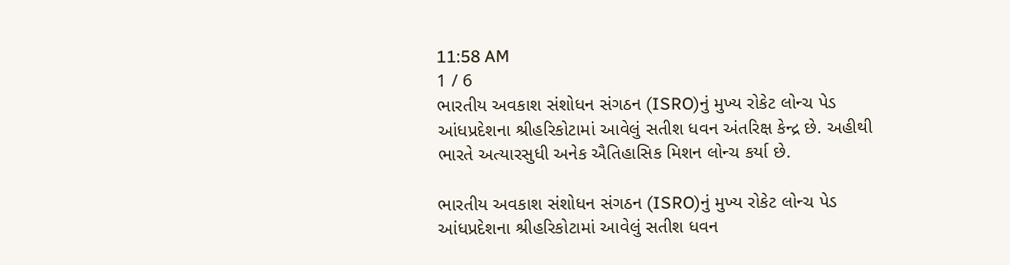11:58 AM
1 / 6
ભારતીય અવકાશ સંશોધન સંગઠન (ISRO)નું મુખ્ય રોકેટ લોન્ચ પેડ આંધપ્રદેશના શ્રીહરિકોટામાં આવેલું સતીશ ધવન અંતરિક્ષ કેન્દ્ર છે. અહીથી ભારતે અત્યારસુધી અનેક ઐતિહાસિક મિશન લોન્ચ કર્યા છે.

ભારતીય અવકાશ સંશોધન સંગઠન (ISRO)નું મુખ્ય રોકેટ લોન્ચ પેડ આંધપ્રદેશના શ્રીહરિકોટામાં આવેલું સતીશ ધવન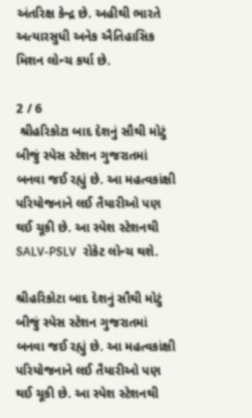અંતરિક્ષ કેન્દ્ર છે. અહીથી ભારતે અત્યારસુધી અનેક ઐતિહાસિક મિશન લોન્ચ કર્યા છે.

2 / 6
 શ્રીહરિકોટા બાદ દેશનું સૌથી મોટું બીજું સ્પેસ સ્ટેશન ગુજરાતમાં બનવા જઈ રહ્યું છે. આ મહત્વકાંક્ષી પરિયોજનાને લઈ તૈયારીઓ પણ થઈ ચૂકી છે. આ સ્પેશ સ્ટેશનથી SALV-PSLV  રોકેટ લોન્ચ થશે.

શ્રીહરિકોટા બાદ દેશનું સૌથી મોટું બીજું સ્પેસ સ્ટેશન ગુજરાતમાં બનવા જઈ રહ્યું છે. આ મહત્વકાંક્ષી પરિયોજનાને લઈ તૈયારીઓ પણ થઈ ચૂકી છે. આ સ્પેશ સ્ટેશનથી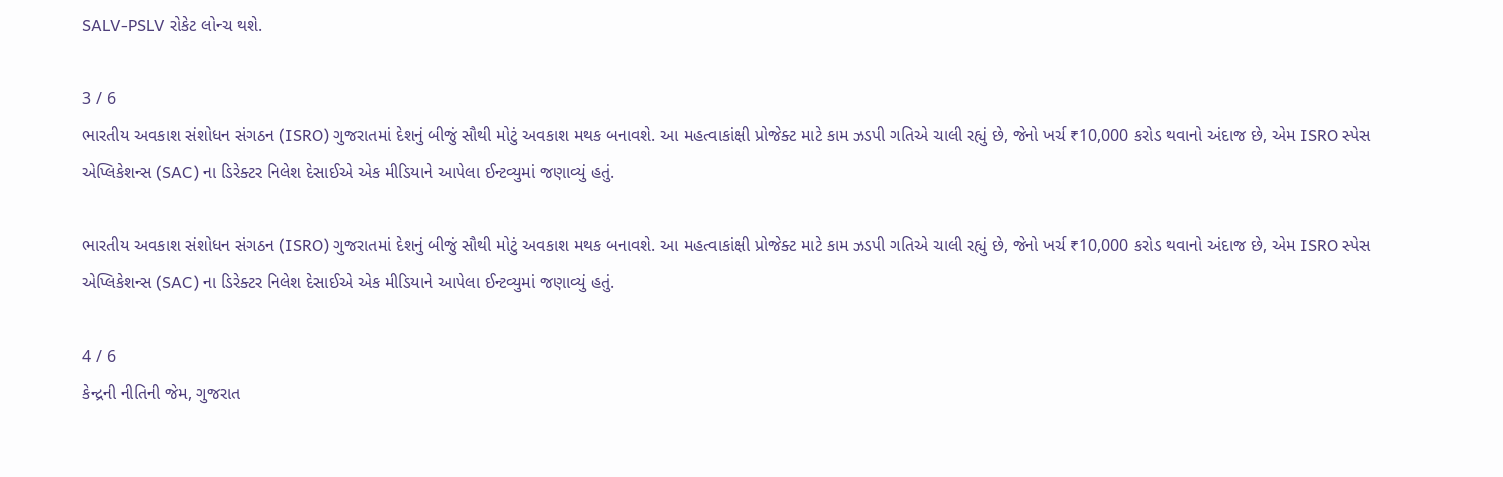SALV-PSLV રોકેટ લોન્ચ થશે.

3 / 6
ભારતીય અવકાશ સંશોધન સંગઠન (ISRO) ગુજરાતમાં દેશનું બીજું સૌથી મોટું અવકાશ મથક બનાવશે. આ મહત્વાકાંક્ષી પ્રોજેક્ટ માટે કામ ઝડપી ગતિએ ચાલી રહ્યું છે, જેનો ખર્ચ ₹10,000 કરોડ થવાનો અંદાજ છે, એમ ISRO સ્પેસ એપ્લિકેશન્સ (SAC) ના ડિરેક્ટર નિલેશ દેસાઈએ એક મીડિયાને આપેલા ઈન્ટવ્યુમાં જણાવ્યું હતું.

ભારતીય અવકાશ સંશોધન સંગઠન (ISRO) ગુજરાતમાં દેશનું બીજું સૌથી મોટું અવકાશ મથક બનાવશે. આ મહત્વાકાંક્ષી પ્રોજેક્ટ માટે કામ ઝડપી ગતિએ ચાલી રહ્યું છે, જેનો ખર્ચ ₹10,000 કરોડ થવાનો અંદાજ છે, એમ ISRO સ્પેસ એપ્લિકેશન્સ (SAC) ના ડિરેક્ટર નિલેશ દેસાઈએ એક મીડિયાને આપેલા ઈન્ટવ્યુમાં જણાવ્યું હતું.

4 / 6
કેન્દ્રની નીતિની જેમ, ગુજરાત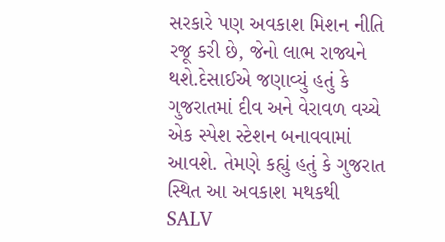સરકારે પણ અવકાશ મિશન નીતિ રજૂ કરી છે, જેનો લાભ રાજ્યને થશે.દેસાઈએ જણાવ્યું હતું કે ગુજરાતમાં દીવ અને વેરાવળ વચ્ચે એક સ્પેશ સ્ટેશન બનાવવામાં આવશે. તેમણે કહ્યું હતું કે ગુજરાત સ્થિત આ અવકાશ મથકથી SALV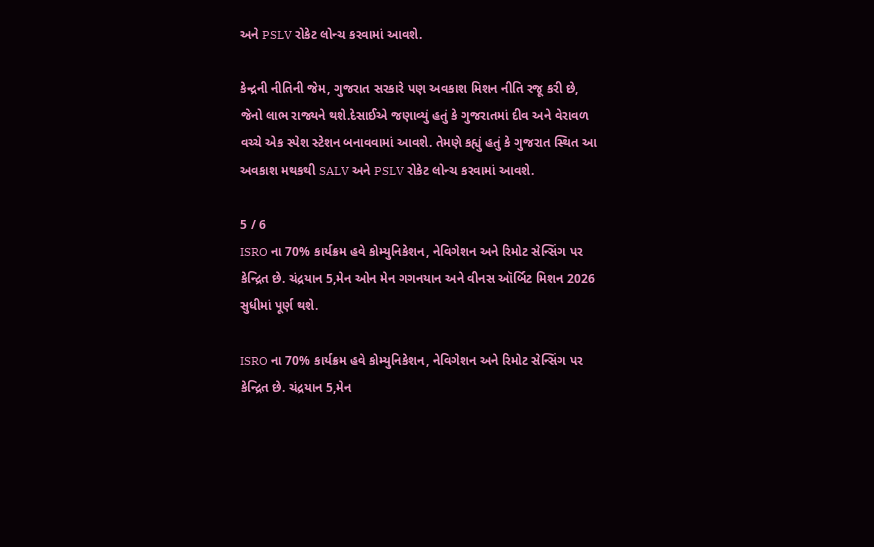અને PSLV રોકેટ લોન્ચ કરવામાં આવશે.

કેન્દ્રની નીતિની જેમ, ગુજરાત સરકારે પણ અવકાશ મિશન નીતિ રજૂ કરી છે, જેનો લાભ રાજ્યને થશે.દેસાઈએ જણાવ્યું હતું કે ગુજરાતમાં દીવ અને વેરાવળ વચ્ચે એક સ્પેશ સ્ટેશન બનાવવામાં આવશે. તેમણે કહ્યું હતું કે ગુજરાત સ્થિત આ અવકાશ મથકથી SALV અને PSLV રોકેટ લોન્ચ કરવામાં આવશે.

5 / 6
ISRO ના 70% કાર્યક્રમ હવે કોમ્યુનિકેશન, નેવિગેશન અને રિમોટ સેન્સિંગ પર કેન્દ્રિત છે. ચંદ્રયાન 5,મેન ઓન મેન ગગનયાન અને વીનસ ઑર્બિટ મિશન 2026 સુધીમાં પૂર્ણ થશે.

ISRO ના 70% કાર્યક્રમ હવે કોમ્યુનિકેશન, નેવિગેશન અને રિમોટ સેન્સિંગ પર કેન્દ્રિત છે. ચંદ્રયાન 5,મેન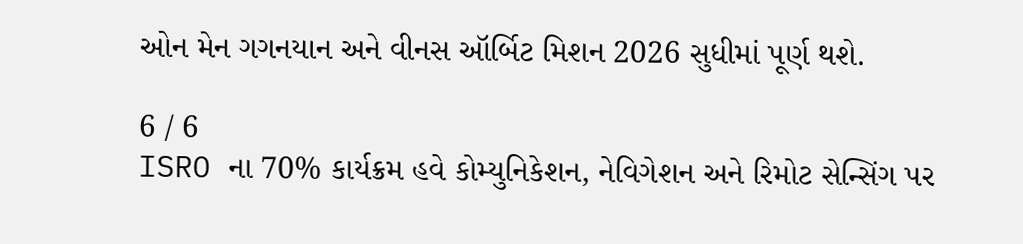ઓન મેન ગગનયાન અને વીનસ ઑર્બિટ મિશન 2026 સુધીમાં પૂર્ણ થશે.

6 / 6
ISRO ના 70% કાર્યક્રમ હવે કોમ્યુનિકેશન, નેવિગેશન અને રિમોટ સેન્સિંગ પર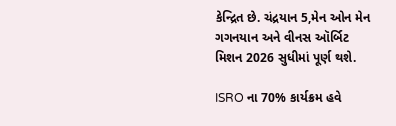કેન્દ્રિત છે. ચંદ્રયાન 5,મેન ઓન મેન ગગનયાન અને વીનસ ઑર્બિટ મિશન 2026 સુધીમાં પૂર્ણ થશે.

ISRO ના 70% કાર્યક્રમ હવે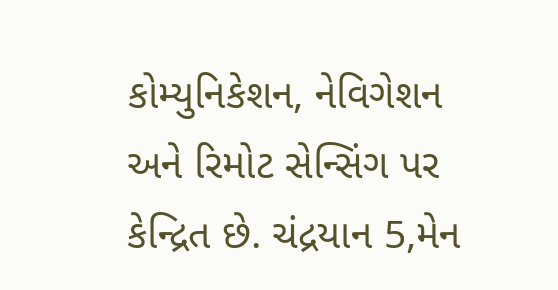કોમ્યુનિકેશન, નેવિગેશન અને રિમોટ સેન્સિંગ પર કેન્દ્રિત છે. ચંદ્રયાન 5,મેન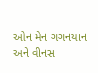ઓન મેન ગગનયાન અને વીનસ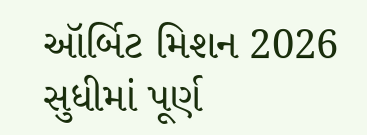ઑર્બિટ મિશન 2026 સુધીમાં પૂર્ણ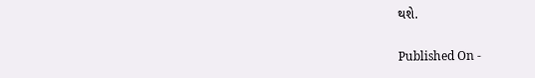થશે.

Published On -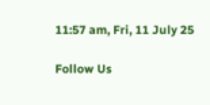11:57 am, Fri, 11 July 25

Follow Us